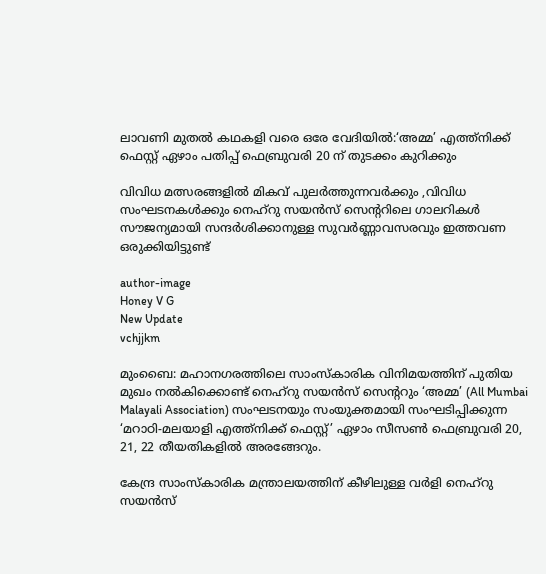ലാവണി മുതൽ കഥകളി വരെ ഒരേ വേദിയിൽ:‘അമ്മ’ എത്ത്നിക്ക് ഫെസ്റ്റ് ഏഴാം പതിപ്പ് ഫെബ്രുവരി 20 ന് തുടക്കം കുറിക്കും

വിവിധ മത്സരങ്ങളിൽ മികവ് പുലർത്തുന്നവർക്കും ,വിവിധ സംഘടനകൾക്കും നെഹ്‌റു സയൻസ് സെന്ററിലെ ഗാലറികൾ സൗജന്യമായി സന്ദർശിക്കാനുള്ള സുവർണ്ണാവസരവും ഇത്തവണ ഒരുക്കിയിട്ടുണ്ട്

author-image
Honey V G
New Update
vchjjkm

മുംബൈ: മഹാനഗരത്തിലെ സാംസ്കാരിക വിനിമയത്തിന് പുതിയ മുഖം നൽകിക്കൊണ്ട് നെഹ്‌റു സയൻസ് സെന്ററും ‘അമ്മ’ (All Mumbai Malayali Association) സംഘടനയും സംയുക്തമായി സംഘടിപ്പിക്കുന്ന ‘മറാഠി-മലയാളി എത്ത്നിക്ക് ഫെസ്റ്റ്’ ഏഴാം സീസൺ ഫെബ്രുവരി 20, 21, 22 തീയതികളിൽ അരങ്ങേറും.

കേന്ദ്ര സാംസ്കാരിക മന്ത്രാലയത്തിന് കീഴിലുള്ള വർളി നെഹ്‌റു സയൻസ്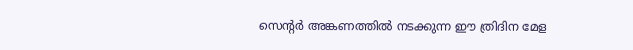സെന്റർ അങ്കണത്തിൽ നടക്കുന്ന ഈ ത്രിദിന മേള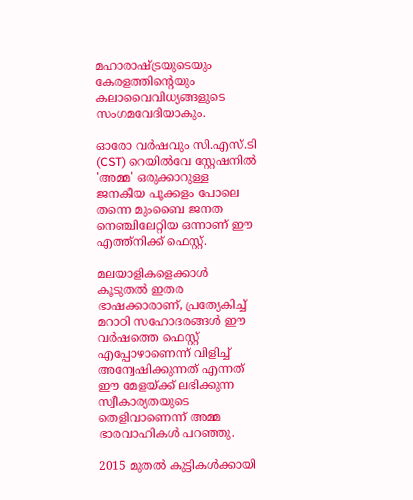മഹാരാഷ്ട്രയുടെയും കേരളത്തിന്റെയും കലാവൈവിധ്യങ്ങളുടെ സംഗമവേദിയാകും.

ഓരോ വർഷവും സി.എസ്.ടി (CST) റെയിൽവേ സ്റ്റേഷനിൽ 'അമ്മ' ഒരുക്കാറുള്ള ജനകീയ പൂക്കളം പോലെ തന്നെ മുംബൈ ജനത നെഞ്ചിലേറ്റിയ ഒന്നാണ് ഈ എത്ത്നിക്ക് ഫെസ്റ്റ്.

മലയാളികളെക്കാൾ കൂടുതൽ ഇതര ഭാഷക്കാരാണ്, പ്രത്യേകിച്ച് മറാഠി സഹോദരങ്ങൾ ഈ വർഷത്തെ ഫെസ്റ്റ് എപ്പോഴാണെന്ന് വിളിച്ച് അന്വേഷിക്കുന്നത് എന്നത് ഈ മേളയ്ക്ക് ലഭിക്കുന്ന സ്വീകാര്യതയുടെ തെളിവാണെന്ന് അമ്മ ഭാരവാഹികൾ പറഞ്ഞു.

2015 മുതൽ കുട്ടികൾക്കായി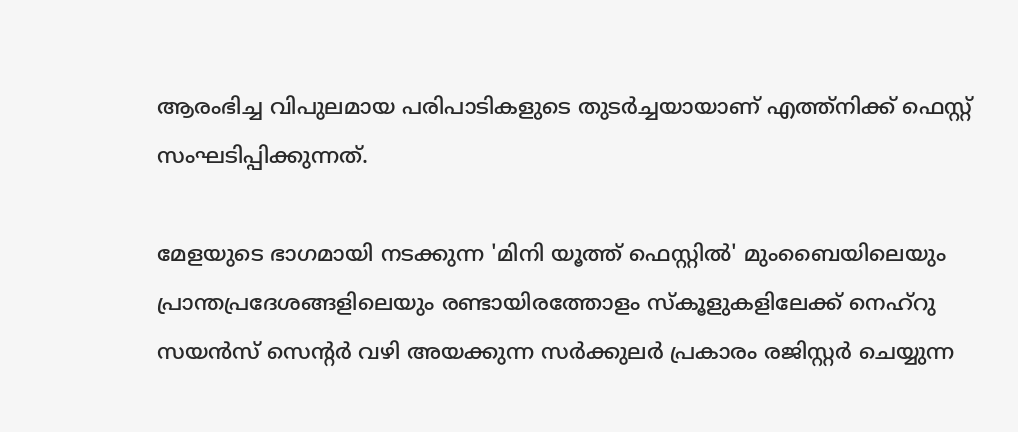ആരംഭിച്ച വിപുലമായ പരിപാടികളുടെ തുടർച്ചയായാണ് എത്ത്നിക്ക് ഫെസ്റ്റ് സംഘടിപ്പിക്കുന്നത്.

മേളയുടെ ഭാഗമായി നടക്കുന്ന 'മിനി യൂത്ത് ഫെസ്റ്റിൽ' മുംബൈയിലെയും പ്രാന്തപ്രദേശങ്ങളിലെയും രണ്ടായിരത്തോളം സ്കൂളുകളിലേക്ക് നെഹ്‌റു സയൻസ് സെന്റർ വഴി അയക്കുന്ന സർക്കുലർ പ്രകാരം രജിസ്റ്റർ ചെയ്യുന്ന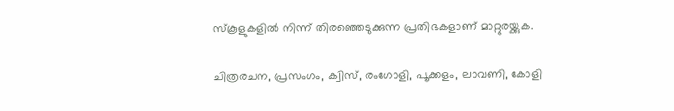സ്കൂളുകളിൽ നിന്ന് തിരഞ്ഞെടുക്കുന്ന പ്രതിഭകളാണ് മാറ്റുരയ്ക്കുക.

ചിത്രരചന, പ്രസംഗം, ക്വിസ്, രംഗോളി, പൂക്കളം, ലാവണി, കോളി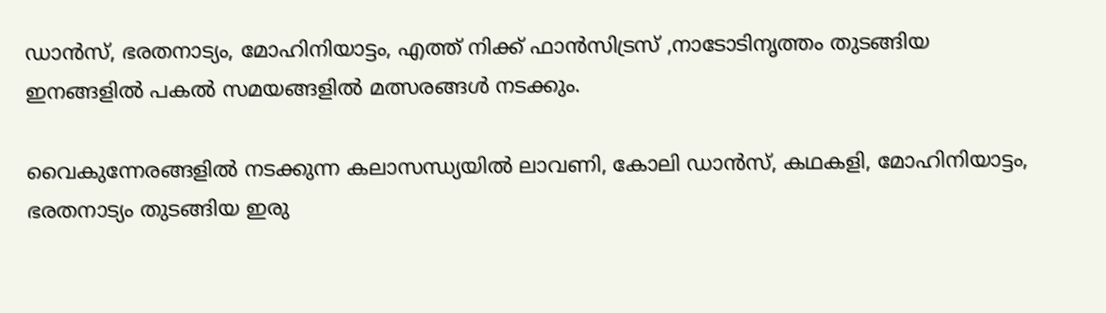ഡാൻസ്, ഭരതനാട്യം, മോഹിനിയാട്ടം, എത്ത് നിക്ക് ഫാൻസിട്രസ് ,നാടോടിനൃത്തം തുടങ്ങിയ ഇനങ്ങളിൽ പകൽ സമയങ്ങളിൽ മത്സരങ്ങൾ നടക്കും.

വൈകുന്നേരങ്ങളിൽ നടക്കുന്ന കലാസന്ധ്യയിൽ ലാവണി, കോലി ഡാൻസ്, കഥകളി, മോഹിനിയാട്ടം, ഭരതനാട്യം തുടങ്ങിയ ഇരു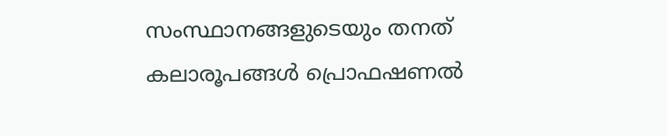സംസ്ഥാനങ്ങളുടെയും തനത് കലാരൂപങ്ങൾ പ്രൊഫഷണൽ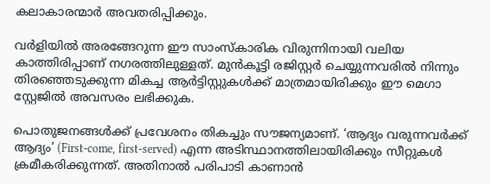കലാകാരന്മാർ അവതരിപ്പിക്കും.

വർളിയിൽ അരങ്ങേറുന്ന ഈ സാംസ്കാരിക വിരുന്നിനായി വലിയ കാത്തിരിപ്പാണ് നഗരത്തിലുള്ളത്. മുൻകൂട്ടി രജിസ്റ്റർ ചെയ്യുന്നവരിൽ നിന്നും തിരഞ്ഞെടുക്കുന്ന മികച്ച ആർട്ടിസ്റ്റുകൾക്ക് മാത്രമായിരിക്കും ഈ മെഗാ സ്റ്റേജിൽ അവസരം ലഭിക്കുക.

പൊതുജനങ്ങൾക്ക് പ്രവേശനം തികച്ചും സൗജന്യമാണ്. ‘ആദ്യം വരുന്നവർക്ക് ആദ്യം’ (First-come, first-served) എന്ന അടിസ്ഥാനത്തിലായിരിക്കും സീറ്റുകൾ ക്രമീകരിക്കുന്നത്. അതിനാൽ പരിപാടി കാണാൻ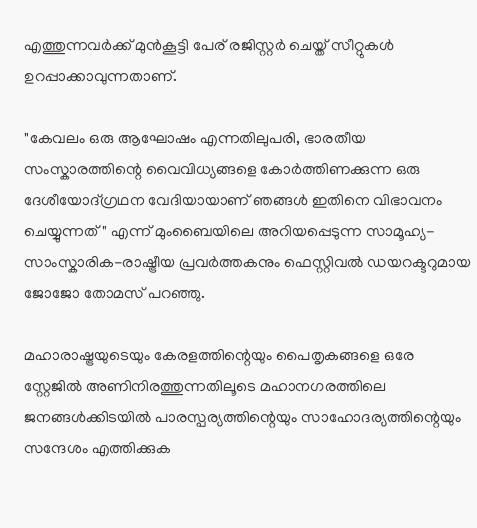എത്തുന്നവർക്ക് മുൻകൂട്ടി പേര് രജിസ്റ്റർ ചെയ്ത് സീറ്റുകൾ ഉറപ്പാക്കാവുന്നതാണ്.

"കേവലം ഒരു ആഘോഷം എന്നതിലുപരി, ഭാരതീയ സംസ്കാരത്തിന്റെ വൈവിധ്യങ്ങളെ കോർത്തിണക്കുന്ന ഒരു ദേശീയോദ്ഗ്രഥന വേദിയായാണ് ഞങ്ങൾ ഇതിനെ വിഭാവനം ചെയ്യുന്നത്" എന്ന് മുംബൈയിലെ അറിയപ്പെടുന്ന സാമൂഹ്യ-സാംസ്കാരിക-രാഷ്ട്രീയ പ്രവർത്തകനും ഫെസ്റ്റിവൽ ഡയറക്ടറുമായ ജോജോ തോമസ് പറഞ്ഞു.

മഹാരാഷ്ട്രയുടെയും കേരളത്തിന്റെയും പൈതൃകങ്ങളെ ഒരേ സ്റ്റേജിൽ അണിനിരത്തുന്നതിലൂടെ മഹാനഗരത്തിലെ ജനങ്ങൾക്കിടയിൽ പാരസ്പര്യത്തിന്റെയും സാഹോദര്യത്തിന്റെയും സന്ദേശം എത്തിക്കുക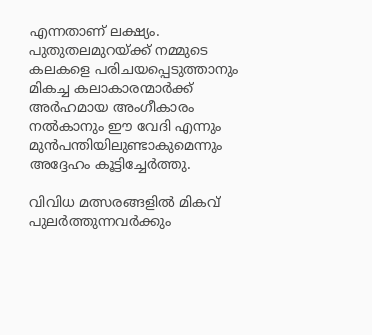എന്നതാണ് ലക്ഷ്യം. പുതുതലമുറയ്ക്ക് നമ്മുടെ കലകളെ പരിചയപ്പെടുത്താനും മികച്ച കലാകാരന്മാർക്ക് അർഹമായ അംഗീകാരം നൽകാനും ഈ വേദി എന്നും മുൻപന്തിയിലുണ്ടാകുമെന്നും അദ്ദേഹം കൂട്ടിച്ചേർത്തു.

വിവിധ മത്സരങ്ങളിൽ മികവ് പുലർത്തുന്നവർക്കും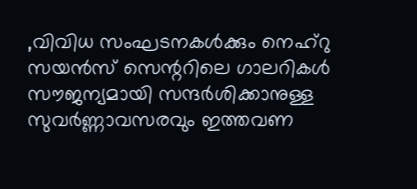,വിവിധ സംഘടനകൾക്കും നെഹ്‌റു സയൻസ് സെന്ററിലെ ഗാലറികൾ സൗജന്യമായി സന്ദർശിക്കാനുള്ള സുവർണ്ണാവസരവും ഇത്തവണ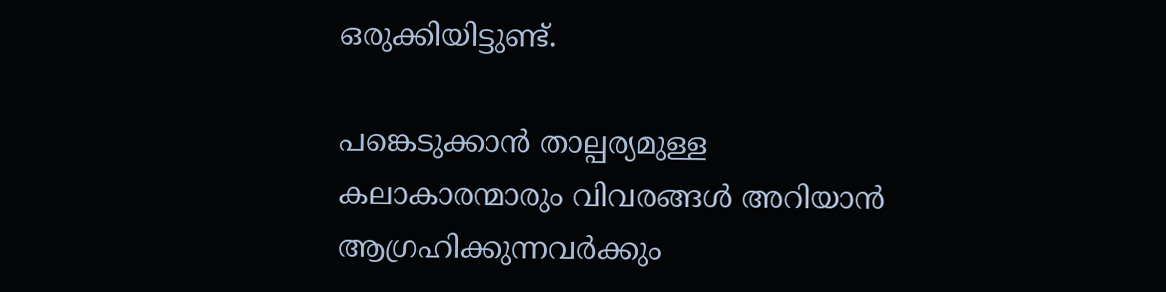ഒരുക്കിയിട്ടുണ്ട്.

പങ്കെടുക്കാൻ താല്പര്യമുള്ള കലാകാരന്മാരും വിവരങ്ങൾ അറിയാൻ ആഗ്രഹിക്കുന്നവർക്കും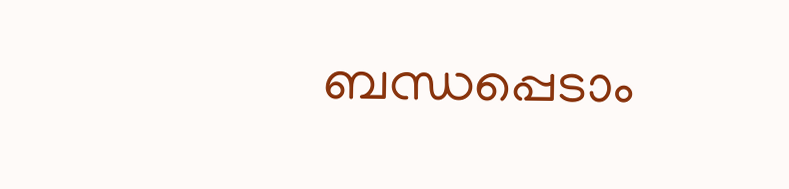ബന്ധപ്പെടാം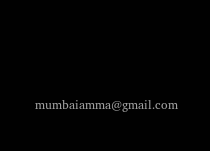mumbaiamma@gmail.com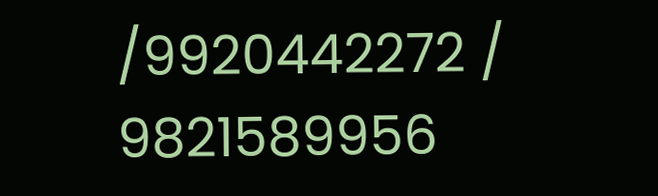/9920442272 / 9821589956